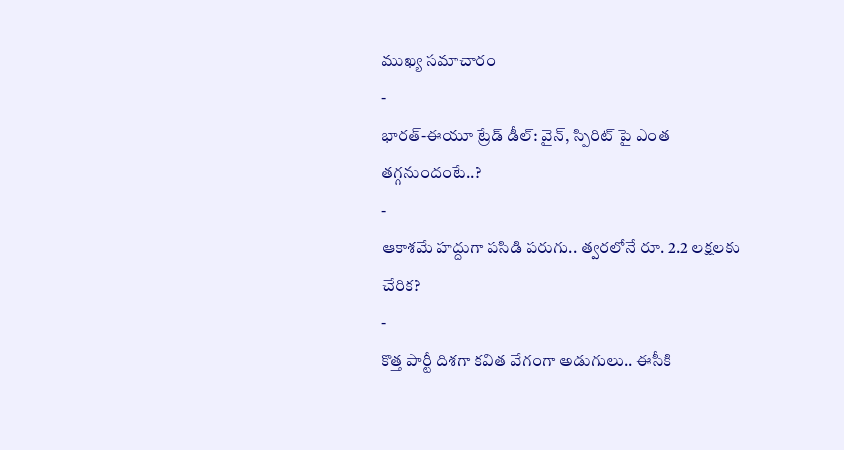ముఖ్య సమాచారం
-
భారత్-ఈయూ ట్రేడ్ డీల్: వైన్, స్పిరిట్ పై ఎంత తగ్గనుందంటే..?
-
ఆకాశమే హద్దుగా పసిడి పరుగు.. త్వరలోనే రూ. 2.2 లక్షలకు చేరిక?
-
కొత్త పార్టీ దిశగా కవిత వేగంగా అడుగులు.. ఈసీకి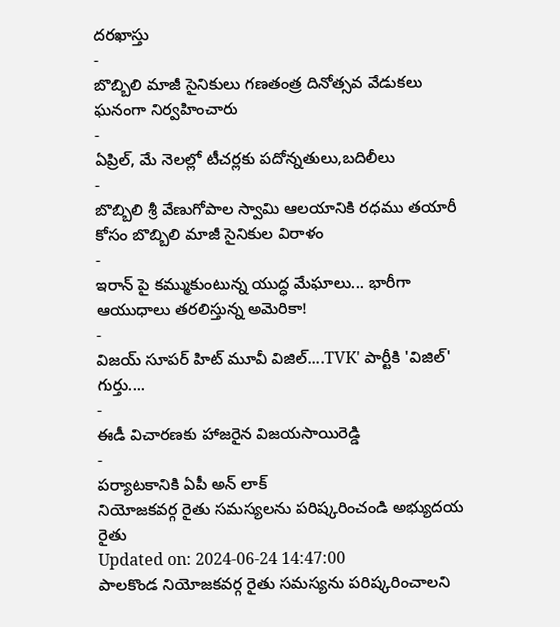దరఖాస్తు
-
బొబ్బిలి మాజీ సైనికులు గణతంత్ర దినోత్సవ వేడుకలు ఘనంగా నిర్వహించారు
-
ఏప్రిల్, మే నెలల్లో టీచర్లకు పదోన్నతులు,బదిలీలు
-
బొబ్బిలి శ్రీ వేణుగోపాల స్వామి ఆలయానికి రధము తయారీ కోసం బొబ్బిలి మాజీ సైనికుల విరాళం
-
ఇరాన్ పై కమ్ముకుంటున్న యుద్ధ మేఘాలు... భారీగా ఆయుధాలు తరలిస్తున్న అమెరికా!
-
విజయ్ సూపర్ హిట్ మూవీ విజిల్....TVK' పార్టీకి 'విజిల్' గుర్తు....
-
ఈడీ విచారణకు హాజరైన విజయసాయిరెడ్డి
-
పర్యాటకానికి ఏపీ అన్ లాక్
నియోజకవర్గ రైతు సమస్యలను పరిష్కరించండి అభ్యుదయ రైతు
Updated on: 2024-06-24 14:47:00
పాలకొండ నియోజకవర్గ రైతు సమస్యను పరిష్కరించాలని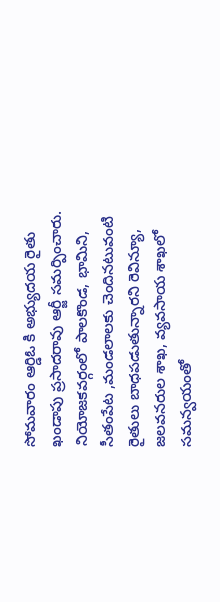సోమవారం ఆర్డిఓ కి అభ్యుదయ రైతు ఖండాపు ప్రసాదరావు ఆర్జీ సమర్పించారు. నియోజకవర్గంలో పాలకొండ, భామిని, సీతంపేట ,మండలాలకు చెందినటువంటి రైతులు బాధపడుతున్నారని రెవిన్యూ, జలవనరుల శాఖ, వ్యవసాయ శాఖలో సమన్వయంతో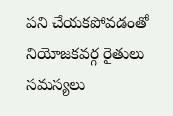పని చేయకపోవడంతో నియోజకవర్గ రైతులు సమస్యలు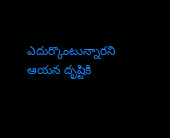ఎదుర్కొంటున్నారని ఆయన దృష్టికి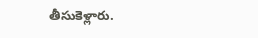తీసుకెళ్లారు.